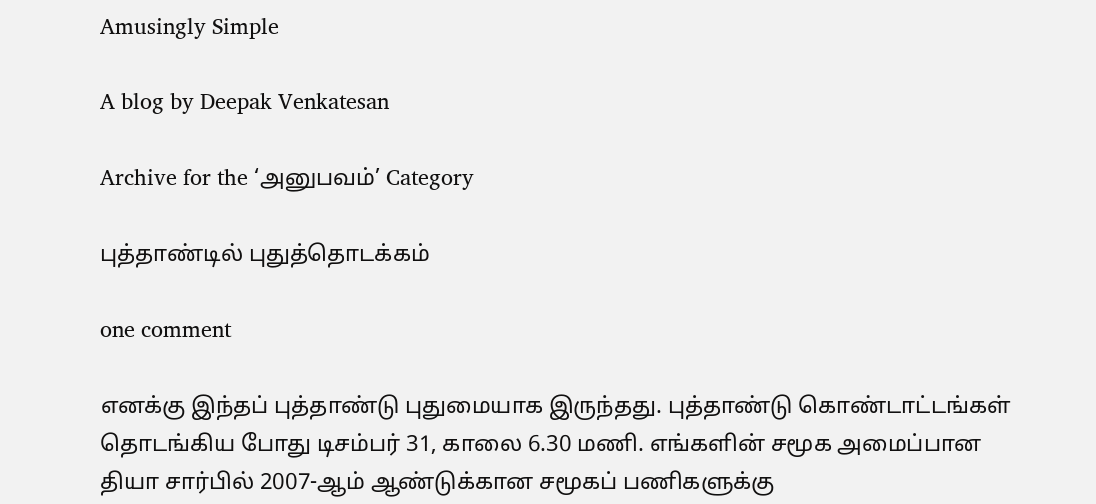Amusingly Simple

A blog by Deepak Venkatesan

Archive for the ‘அனுபவம்’ Category

புத்தாண்டில் புதுத்தொடக்கம்

one comment

எனக்கு இந்தப் புத்தாண்டு புதுமையாக இருந்தது. புத்தாண்டு கொண்டாட்டங்கள் தொடங்கிய போது டிசம்பர் 31, காலை 6.30 மணி. எங்களின் சமூக அமைப்பான தியா சார்பில் 2007-ஆம் ஆண்டுக்கான சமூகப் பணிகளுக்கு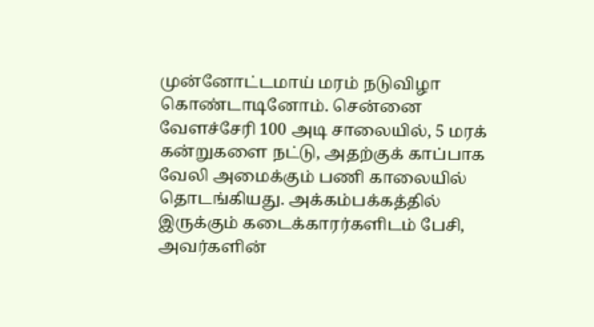முன்னோட்டமாய் மரம் நடுவிழா கொண்டாடினோம். சென்னை வேளச்சேரி 100 அடி சாலையில், 5 மரக் கன்றுகளை நட்டு, அதற்குக் காப்பாக வேலி அமைக்கும் பணி காலையில் தொடங்கியது. அக்கம்பக்கத்தில் இருக்கும் கடைக்காரர்களிடம் பேசி, அவர்களின்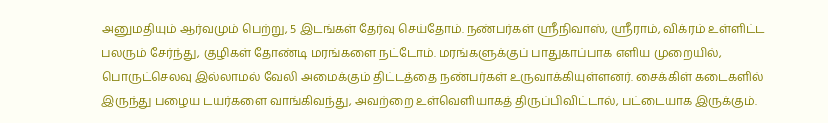அனுமதியும் ஆர்வமும் பெற்று, 5 இடங்கள் தேர்வு செய்தோம். நண்பர்கள் ஸ்ரீநிவாஸ், ஸ்ரீராம், விக்ரம் உள்ளிட்ட பலரும் சேர்ந்து, குழிகள் தோண்டி மரங்களை நட்டோம். மரங்களுக்குப் பாதுகாப்பாக எளிய முறையில், பொருட்செலவு இல்லாமல் வேலி அமைக்கும் திட்டத்தை நண்பர்கள் உருவாக்கியுள்ளனர். சைக்கிள் கடைகளில் இருந்து பழைய டயர்களை வாங்கிவந்து, அவற்றை உள்வெளியாகத் திருப்பிவிட்டால், பட்டையாக இருக்கும்.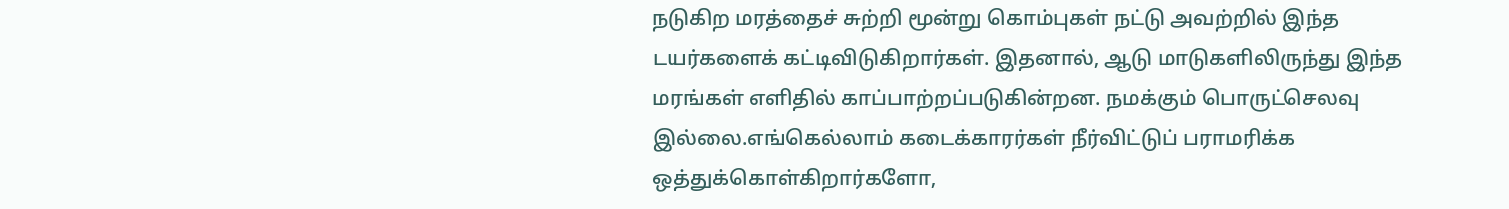நடுகிற மரத்தைச் சுற்றி மூன்று கொம்புகள் நட்டு அவற்றில் இந்த டயர்களைக் கட்டிவிடுகிறார்கள். இதனால், ஆடு மாடுகளிலிருந்து இந்த மரங்கள் எளிதில் காப்பாற்றப்படுகின்றன. நமக்கும் பொருட்செலவு இல்லை.எங்கெல்லாம் கடைக்காரர்கள் நீர்விட்டுப் பராமரிக்க ஒத்துக்கொள்கிறார்களோ,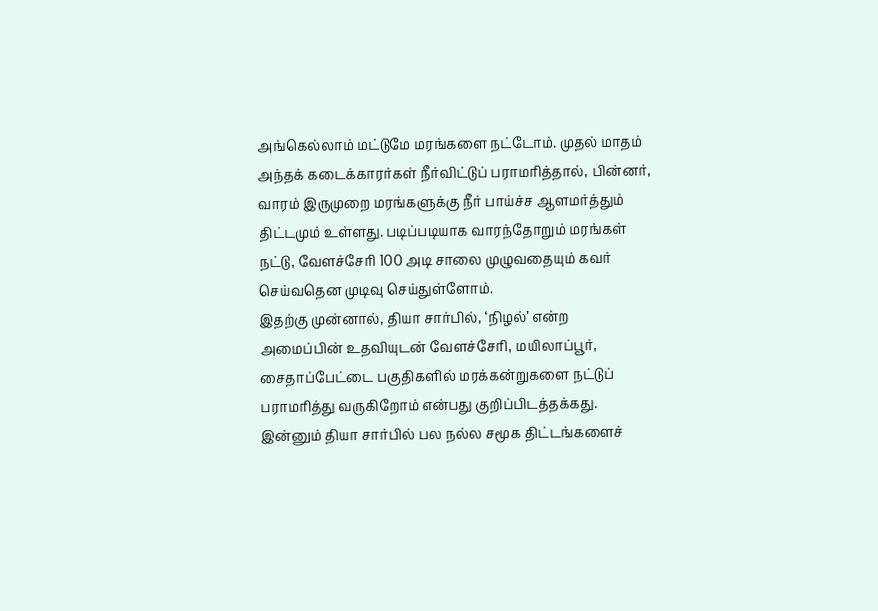அங்கெல்லாம் மட்டுமே மரங்களை நட்டோம். முதல் மாதம் அந்தக் கடைக்காரர்கள் நீர்விட்டுப் பராமரித்தால், பின்னர், வாரம் இருமுறை மரங்களுக்கு நீர் பாய்ச்ச ஆளமர்த்தும் திட்டமும் உள்ளது. படிப்படியாக வாரந்தோறும் மரங்கள் நட்டு, வேளச்சேரி 100 அடி சாலை முழுவதையும் கவர் செய்வதென முடிவு செய்துள்ளோம்.
இதற்கு முன்னால், தியா சார்பில், ‘நிழல்’ என்ற அமைப்பின் உதவியுடன் வேளச்சேரி, மயிலாப்பூர், சைதாப்பேட்டை பகுதிகளில் மரக்கன்றுகளை நட்டுப் பராமரித்து வருகிறோம் என்பது குறிப்பிடத்தக்கது. இன்னும் தியா சார்பில் பல நல்ல சமூக திட்டங்களைச்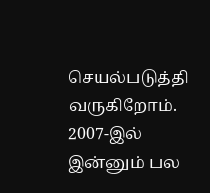செயல்படுத்தி வருகிறோம். 2007-இல் இன்னும் பல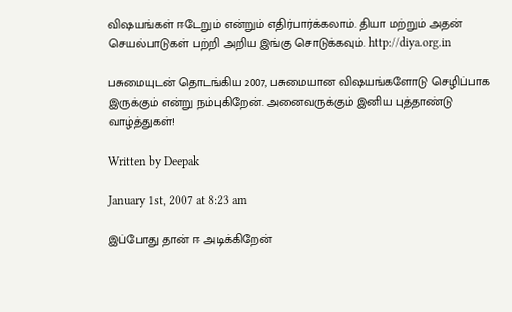விஷயங்கள் ஈடேறும் என்றும் எதிர்பார்க்கலாம். தியா மற்றும் அதன் செயல்பாடுகள் பற்றி அறிய இங்கு சொடுக்கவும். http://diya.org.in

பசுமையுடன் தொடங்கிய 2007, பசுமையான விஷயங்களோடு செழிப்பாக இருக்கும் என்று நம்புகிறேன். அனைவருக்கும் இனிய புத்தாண்டு வாழ்த்துகள்!

Written by Deepak

January 1st, 2007 at 8:23 am

இப்போது தான் ஈ அடிக்கிறேன்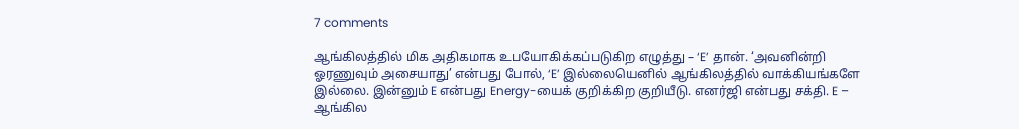7 comments

ஆங்கிலத்தில் மிக அதிகமாக உபயோகிக்கப்படுகிற எழுத்து – ‘E’ தான். ‘அவனின்றி ஓரணுவும் அசையாது’ என்பது போல், ‘E’ இல்லையெனில் ஆங்கிலத்தில் வாக்கியங்களே இல்லை. இன்னும் E என்பது Energy-யைக் குறிக்கிற குறியீடு. எனர்ஜி என்பது சக்தி. E – ஆங்கில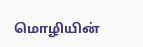மொழியின்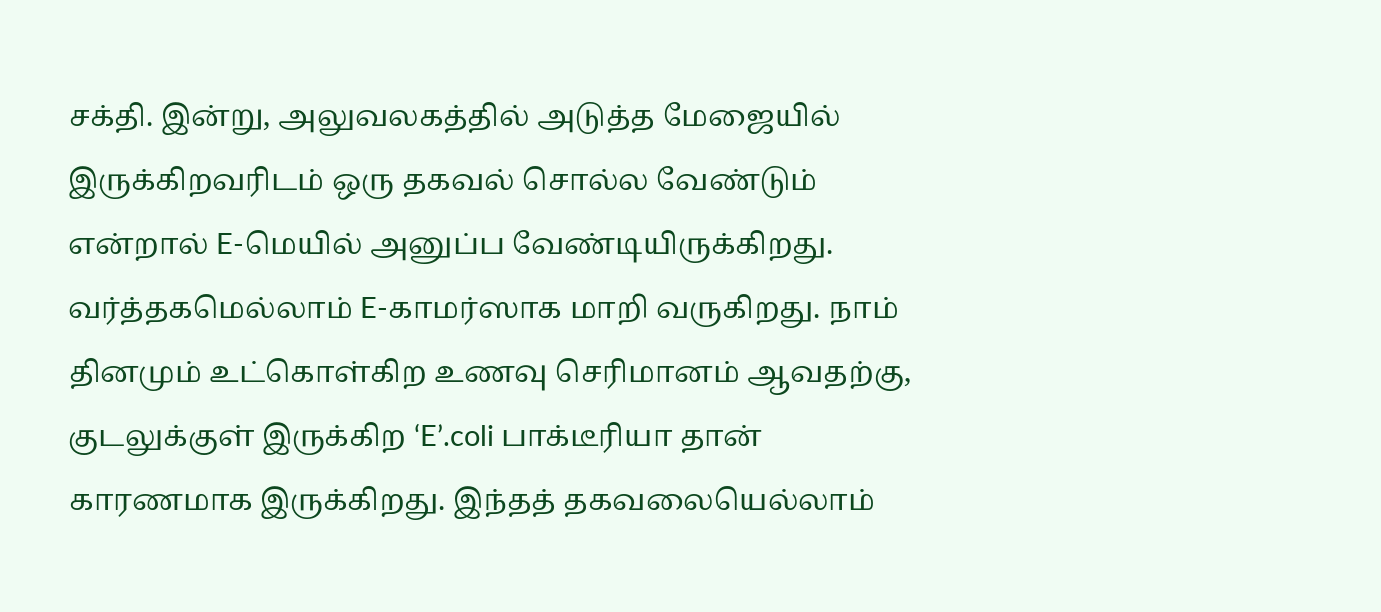சக்தி. இன்று, அலுவலகத்தில் அடுத்த மேஜையில் இருக்கிறவரிடம் ஒரு தகவல் சொல்ல வேண்டும் என்றால் E-மெயில் அனுப்ப வேண்டியிருக்கிறது. வர்த்தகமெல்லாம் E-காமர்ஸாக மாறி வருகிறது. நாம் தினமும் உட்கொள்கிற உணவு செரிமானம் ஆவதற்கு, குடலுக்குள் இருக்கிற ‘E’.coli பாக்டீரியா தான் காரணமாக இருக்கிறது. இந்தத் தகவலையெல்லாம்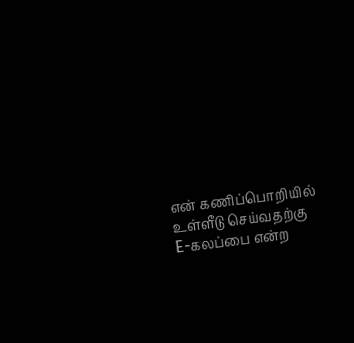என் கணிப்பொறியில் உள்ளீடு செய்வதற்கு E-கலப்பை என்ற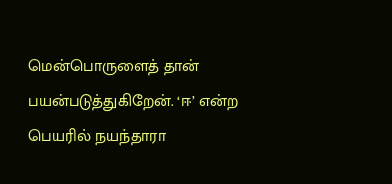மென்பொருளைத் தான் பயன்படுத்துகிறேன். ‘ஈ’ என்ற பெயரில் நயந்தாரா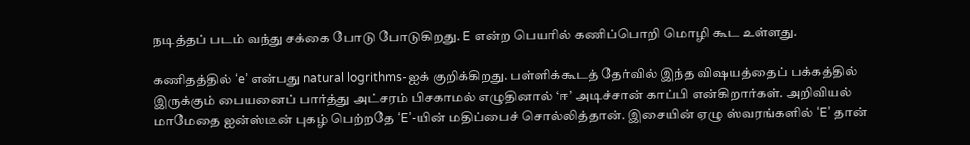நடித்தப் படம் வந்து சக்கை போடு போடுகிறது. E என்ற பெயரில் கணிப்பொறி மொழி கூட உள்ளது.

கணிதத்தில் ‘e’ என்பது natural logrithms-ஐக் குறிக்கிறது. பள்ளிக்கூடத் தேர்வில் இந்த விஷயத்தைப் பக்கத்தில் இருக்கும் பையனைப் பார்த்து அட்சரம் பிசகாமல் எழுதினால் ‘ஈ’ அடிச்சான் காப்பி என்கிறார்கள். அறிவியல் மாமேதை ஐன்ஸ்டீன் புகழ் பெற்றதே ‘E’-யின் மதிப்பைச் சொல்லித்தான். இசையின் ஏழு ஸ்வரங்களில் ‘E’ தான்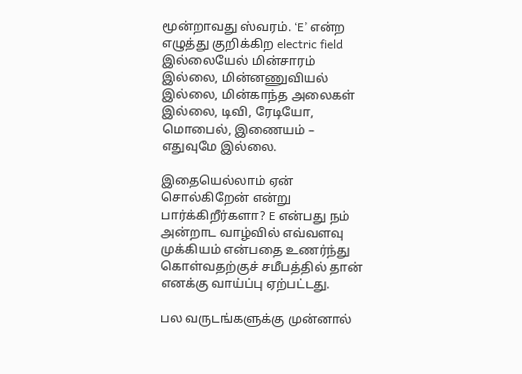மூன்றாவது ஸ்வரம். ‘E’ என்ற எழுத்து குறிக்கிற electric field இல்லையேல் மின்சாரம் இல்லை, மின்னணுவியல் இல்லை, மின்காந்த அலைகள் இல்லை, டிவி, ரேடியோ, மொபைல், இணையம் – எதுவுமே இல்லை.

இதையெல்லாம் ஏன் சொல்கிறேன் என்று பார்க்கிறீர்களா? E என்பது நம் அன்றாட வாழ்வில் எவ்வளவு முக்கியம் என்பதை உணர்ந்து கொள்வதற்குச் சமீபத்தில் தான் எனக்கு வாய்ப்பு ஏற்பட்டது.

பல வருடங்களுக்கு முன்னால்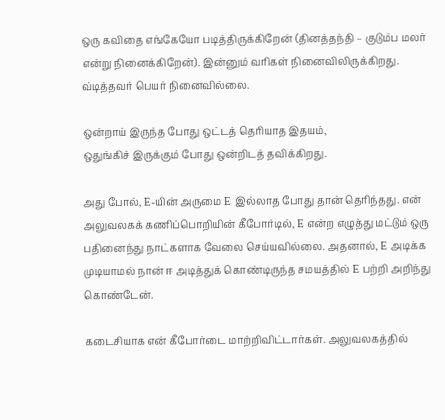ஒரு கவிதை எங்கேயோ படித்திருக்கிறேன் (தினத்தந்தி – குடும்ப மலர் என்று நினைக்கிறேன்). இன்னும் வரிகள் நினைவிலிருக்கிறது. வ்டித்தவர் பெயர் நினைவில்லை.

ஒன்றாய் இருந்த போது ஒட்டத் தெரியாத இதயம்,
ஒதுங்கிச் இருக்கும் போது ஒன்றிடத் தவிக்கிறது.

அது போல், E-யின் அருமை E இல்லாத போது தான் தெரிந்தது. என் அலுவலகக் கணிப்பொறியின் கீபோர்டில், E என்ற எழுத்து மட்டும் ஒரு பதினைந்து நாட்களாக வேலை செய்யவில்லை. அதனால், E அடிக்க முடியாமல் நான் ஈ அடித்துக் கொண்டிருந்த சமயத்தில் E பற்றி அறிந்து கொண்டேன்.

கடைசியாக என் கீபோர்டை மாற்றிவிட்டார்கள். அலுவலகத்தில்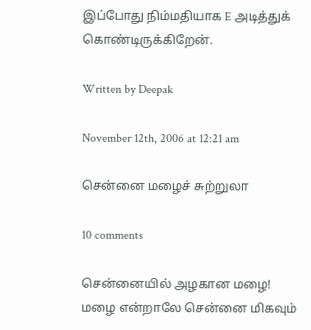இப்போது நிம்மதியாக E அடித்துக் கொண்டிருக்கிறேன்.

Written by Deepak

November 12th, 2006 at 12:21 am

சென்னை மழைச் சுற்றுலா

10 comments

சென்னையில் அழகான மழை! மழை என்றாலே சென்னை மிகவும்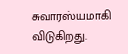சுவாரஸ்யமாகி விடுகிறது.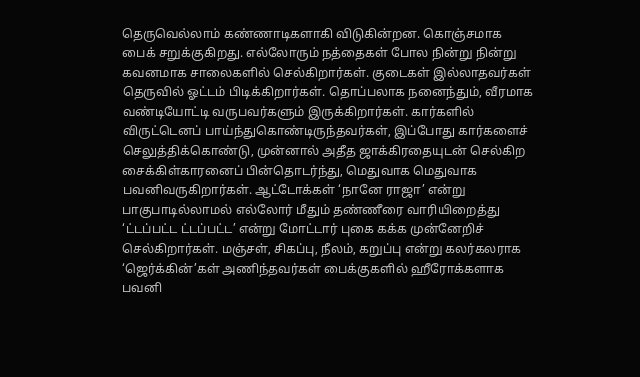தெருவெல்லாம் கண்ணாடிகளாகி விடுகின்றன. கொஞ்சமாக பைக் சறுக்குகிறது. எல்லோரும் நத்தைகள் போல நின்று நின்று கவனமாக சாலைகளில் செல்கிறார்கள். குடைகள் இல்லாதவர்கள் தெருவில் ஓட்டம் பிடிக்கிறார்கள். தொப்பலாக நனைந்தும், வீரமாக வண்டியோட்டி வருபவர்களும் இருக்கிறார்கள். கார்களில் விருட்டெனப் பாய்ந்துகொண்டிருந்தவர்கள், இப்போது கார்களைச் செலுத்திக்கொண்டு, முன்னால் அதீத ஜாக்கிரதையுடன் செல்கிற சைக்கிள்காரனைப் பின்தொடர்ந்து, மெதுவாக மெதுவாக பவனிவருகிறார்கள். ஆட்டோக்கள் ‘நானே ராஜா’ என்று பாகுபாடில்லாமல் எல்லோர் மீதும் தண்ணீரை வாரியிறைத்து ‘ட்டப்பட்ட ட்டப்பட்ட’ என்று மோட்டார் புகை கக்க முன்னேறிச் செல்கிறார்கள். மஞ்சள், சிகப்பு, நீலம், கறுப்பு என்று கலர்கலராக ‘ஜெர்க்கின்’கள் அணிந்தவர்கள் பைக்குகளில் ஹீரோக்களாக பவனி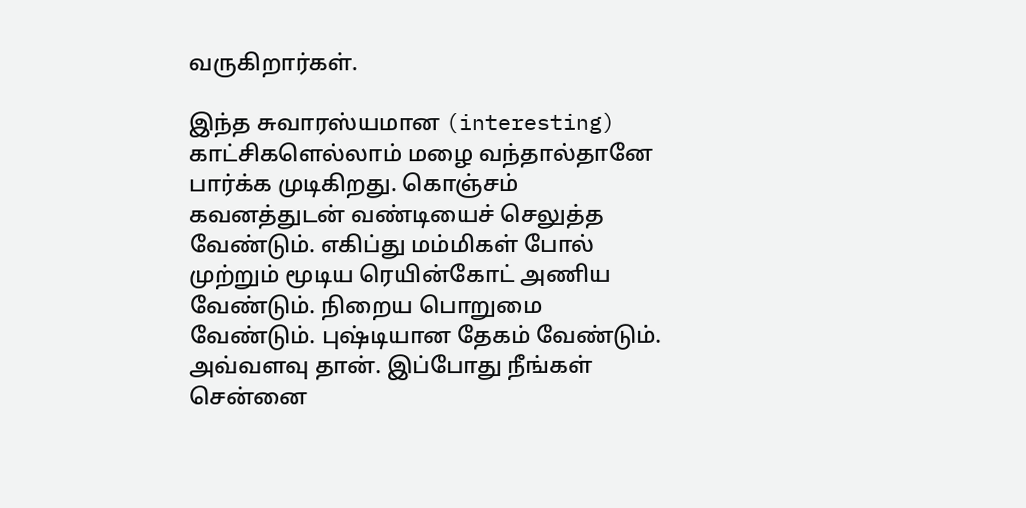வருகிறார்கள்.

இந்த சுவாரஸ்யமான (interesting) காட்சிகளெல்லாம் மழை வந்தால்தானே பார்க்க முடிகிறது. கொஞ்சம் கவனத்துடன் வண்டியைச் செலுத்த வேண்டும். எகிப்து மம்மிகள் போல் முற்றும் மூடிய ரெயின்கோட் அணிய வேண்டும். நிறைய பொறுமை வேண்டும். புஷ்டியான தேகம் வேண்டும். அவ்வளவு தான். இப்போது நீங்கள் சென்னை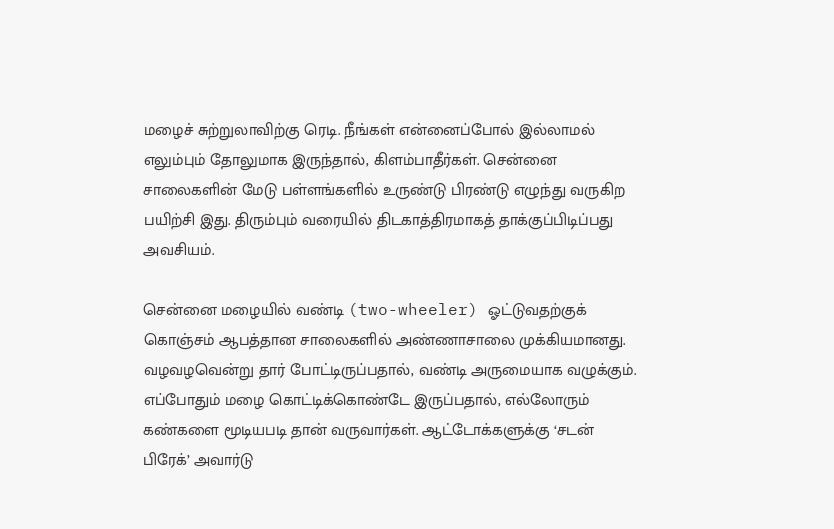மழைச் சுற்றுலாவிற்கு ரெடி. நீங்கள் என்னைப்போல் இல்லாமல் எலும்பும் தோலுமாக இருந்தால், கிளம்பாதீர்கள். சென்னை சாலைகளின் மேடு பள்ளங்களில் உருண்டு பிரண்டு எழுந்து வருகிற பயிற்சி இது. திரும்பும் வரையில் திடகாத்திரமாகத் தாக்குப்பிடிப்பது அவசியம்.

சென்னை மழையில் வண்டி (two-wheeler) ஓட்டுவதற்குக் கொஞ்சம் ஆபத்தான சாலைகளில் அண்ணாசாலை முக்கியமானது. வழவழவென்று தார் போட்டிருப்பதால், வண்டி அருமையாக வழுக்கும். எப்போதும் மழை கொட்டிக்கொண்டே இருப்பதால், எல்லோரும் கண்களை மூடியபடி தான் வருவார்கள். ஆட்டோக்களுக்கு ‘சடன் பிரேக்’ அவார்டு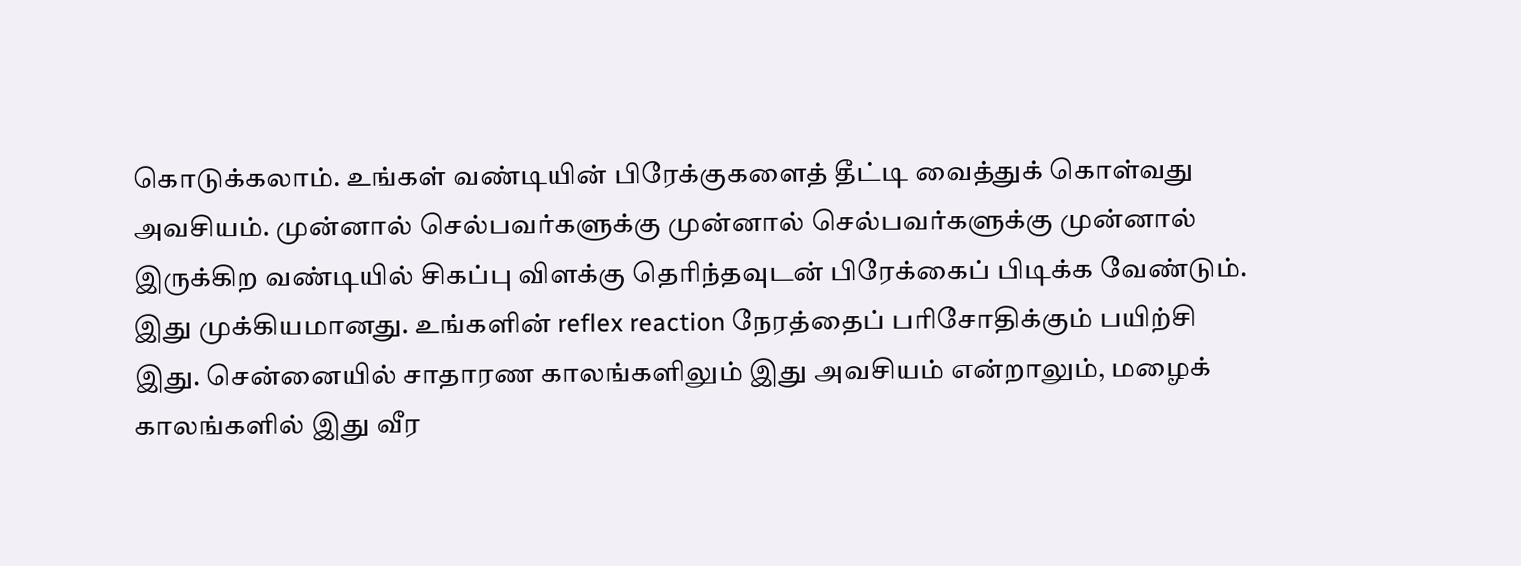கொடுக்கலாம். உங்கள் வண்டியின் பிரேக்குகளைத் தீட்டி வைத்துக் கொள்வது அவசியம். முன்னால் செல்பவர்களுக்கு முன்னால் செல்பவர்களுக்கு முன்னால் இருக்கிற வண்டியில் சிகப்பு விளக்கு தெரிந்தவுடன் பிரேக்கைப் பிடிக்க வேண்டும். இது முக்கியமானது. உங்களின் reflex reaction நேரத்தைப் பரிசோதிக்கும் பயிற்சி இது. சென்னையில் சாதாரண காலங்களிலும் இது அவசியம் என்றாலும், மழைக் காலங்களில் இது வீர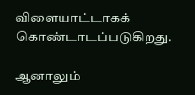விளையாட்டாகக் கொண்டாடப்படுகிறது.

ஆனாலும்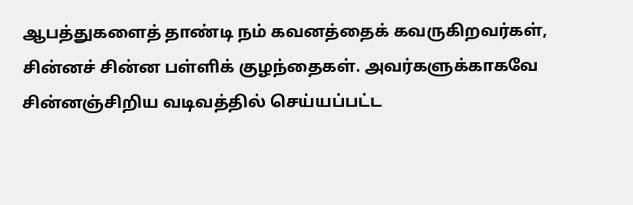ஆபத்துகளைத் தாண்டி நம் கவனத்தைக் கவருகிறவர்கள், சின்னச் சின்ன பள்ளிக் குழந்தைகள். அவர்களுக்காகவே சின்னஞ்சிறிய வடிவத்தில் செய்யப்பட்ட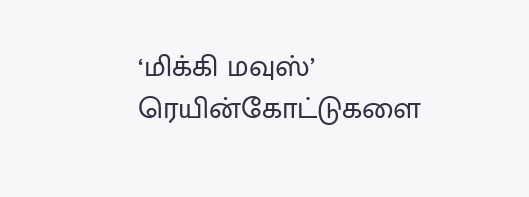‘மிக்கி மவுஸ்’ ரெயின்கோட்டுகளை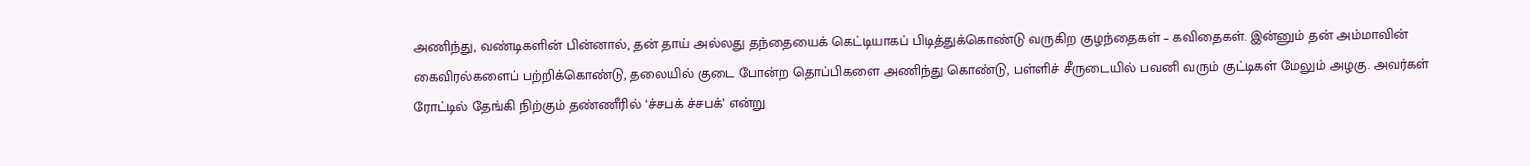அணிந்து, வண்டிகளின் பின்னால், தன் தாய் அல்லது தந்தையைக் கெட்டியாகப் பிடித்துக்கொண்டு வருகிற குழந்தைகள் – கவிதைகள். இன்னும் தன் அம்மாவின் கைவிரல்களைப் பற்றிக்கொண்டு, தலையில் குடை போன்ற தொப்பிகளை அணிந்து கொண்டு, பள்ளிச் சீருடையில் பவனி வரும் குட்டிகள் மேலும் அழகு. அவர்கள் ரோட்டில் தேங்கி நிற்கும் தண்ணீரில் ‘ச்சபக் ச்சபக்’ என்று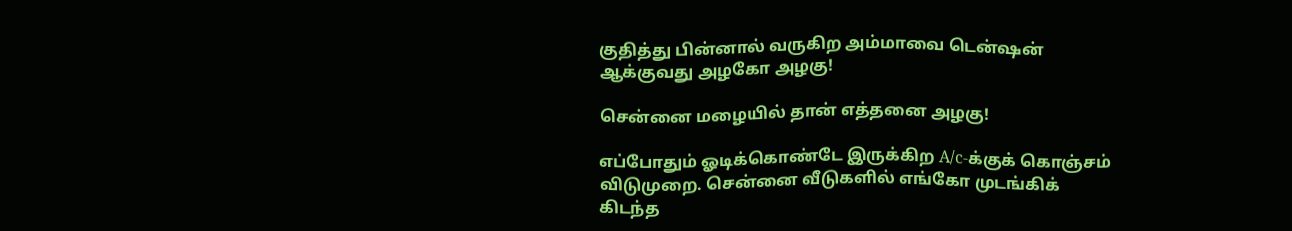குதித்து பின்னால் வருகிற அம்மாவை டென்ஷன் ஆக்குவது அழகோ அழகு!

சென்னை மழையில் தான் எத்தனை அழகு!

எப்போதும் ஓடிக்கொண்டே இருக்கிற A/c-க்குக் கொஞ்சம் விடுமுறை. சென்னை வீடுகளில் எங்கோ முடங்கிக் கிடந்த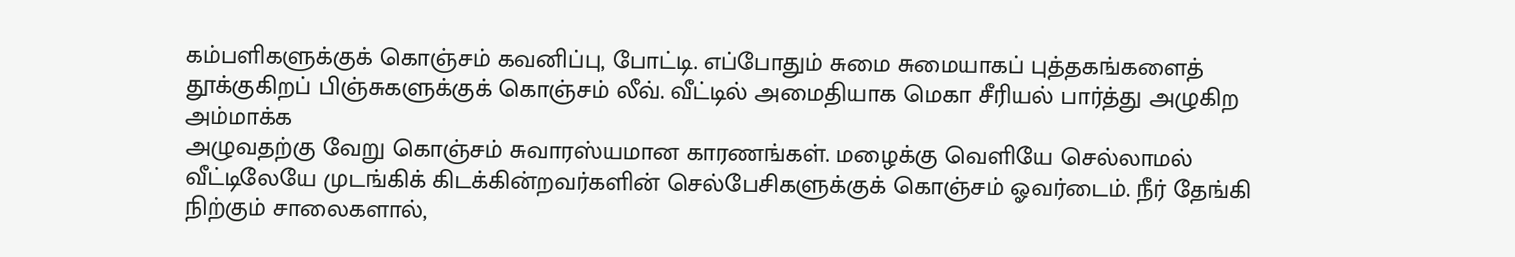கம்பளிகளுக்குக் கொஞ்சம் கவனிப்பு, போட்டி. எப்போதும் சுமை சுமையாகப் புத்தகங்களைத் தூக்குகிறப் பிஞ்சுகளுக்குக் கொஞ்சம் லீவ். வீட்டில் அமைதியாக மெகா சீரியல் பார்த்து அழுகிற அம்மாக்க
அழுவதற்கு வேறு கொஞ்சம் சுவாரஸ்யமான காரணங்கள். மழைக்கு வெளியே செல்லாமல் வீட்டிலேயே முடங்கிக் கிடக்கின்றவர்களின் செல்பேசிகளுக்குக் கொஞ்சம் ஓவர்டைம். நீர் தேங்கி நிற்கும் சாலைகளால்,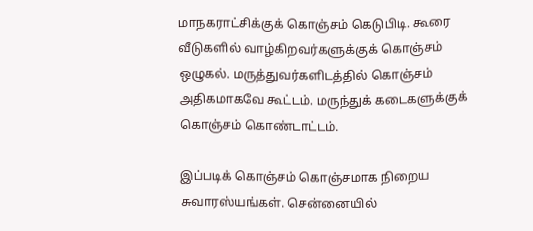மாநகராட்சிக்குக் கொஞ்சம் கெடுபிடி. கூரை வீடுகளில் வாழ்கிறவர்களுக்குக் கொஞ்சம் ஒழுகல். மருத்துவர்களிடத்தில் கொஞ்சம் அதிகமாகவே கூட்டம். மருந்துக் கடைகளுக்குக் கொஞ்சம் கொண்டாட்டம்.

இப்படிக் கொஞ்சம் கொஞ்சமாக நிறைய சுவாரஸ்யங்கள். சென்னையில்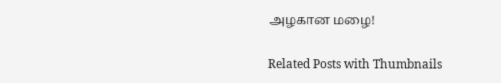அழகான மழை!

Related Posts with Thumbnails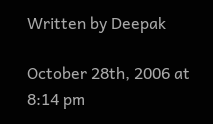Written by Deepak

October 28th, 2006 at 8:14 pm